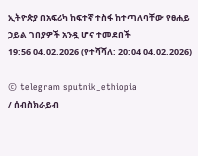ኢትዮጵያ በአፍሪካ ከፍተኛ ተስፋ ከተጣለባቸው የፀሐይ ኃይል ገበያዎች አንዷ ሆና ተመደበች
19:56 04.02.2026 (የተሻሻለ: 20:04 04.02.2026)

© telegram sputnik_ethiopia
/ ሰብስክራይብ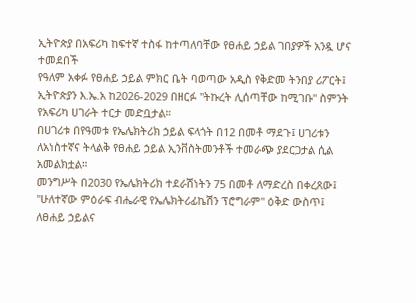ኢትዮጵያ በአፍሪካ ከፍተኛ ተስፋ ከተጣለባቸው የፀሐይ ኃይል ገበያዎች አንዷ ሆና ተመደበች
የዓለም አቀፉ የፀሐይ ኃይል ምክር ቤት ባወጣው አዲስ የቅድመ ትንበያ ሪፖርት፤ ኢትዮጵያን እ.ኤ.አ ከ2026-2029 በዘርፉ "ትኩረት ሊሰጣቸው ከሚገቡ" ስምንት የአፍሪካ ሀገራት ተርታ መድቧታል።
በሀገሪቱ በየዓመቱ የኤሌክትሪክ ኃይል ፍላጎት በ12 በመቶ ማደጉ፤ ሀገሪቱን ለአነስተኛና ትላልቅ የፀሐይ ኃይል ኢንቨስትመንቶች ተመራጭ ያደርጋታል ሲል አመልክቷል።
መንግሥት በ2030 የኤሌክትሪክ ተደራሽነትን 75 በመቶ ለማድረስ በቀረጸው፤ "ሁለተኛው ምዕራፍ ብሔራዊ የኤሌክትሪፊኬሽን ፕሮግራም" ዕቅድ ውስጥ፤ ለፀሐይ ኃይልና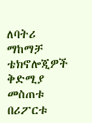ለባትሪ ማከማቻ ቴክኖሎጂዎች ቅድሚያ መስጠቱ በሪፖርቱ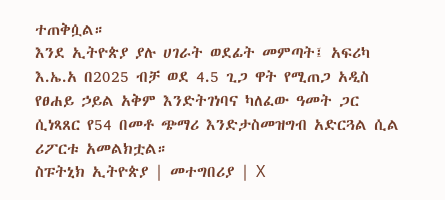ተጠቅሷል።
እንደ ኢትዮጵያ ያሉ ሀገራት ወደፊት መምጣት፤ አፍሪካ እ.ኤ.አ በ2025 ብቻ ወደ 4.5 ጊጋ ዋት የሚጠጋ አዲስ የፀሐይ ኃይል አቅም እንድትገነባና ካለፈው ዓመት ጋር ሲነጻጸር የ54 በመቶ ጭማሪ እንድታስመዝግብ አድርጓል ሲል ሪፖርቱ አመልክቷል።
ስፑትኒክ ኢትዮጵያ | መተግበሪያ | X